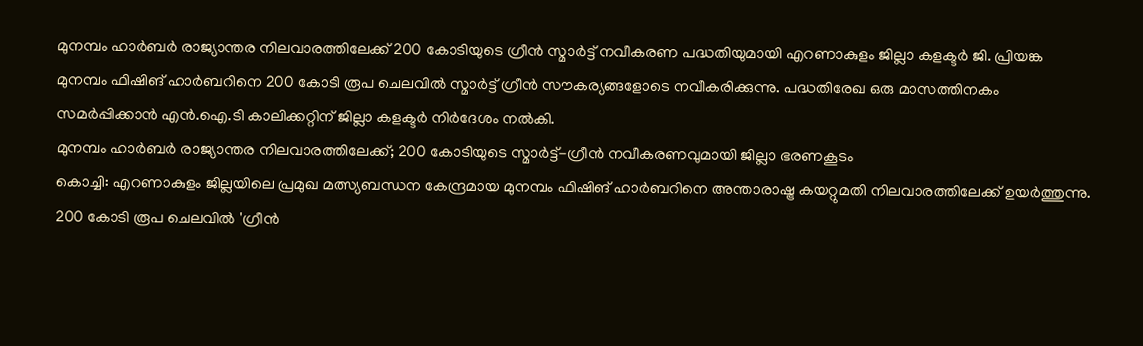മുനമ്പം ഹാർബർ രാജ്യാന്തര നിലവാരത്തിലേക്ക് 200 കോടിയുടെ ഗ്രീൻ സ്മാർട്ട് നവീകരണ പദ്ധതിയുമായി എറണാകുളം ജില്ലാ കളക്ടർ ജി. പ്രിയങ്ക
മുനമ്പം ഫിഷിങ് ഹാർബറിനെ 200 കോടി രൂപ ചെലവിൽ സ്മാർട്ട് ഗ്രീൻ സൗകര്യങ്ങളോടെ നവീകരിക്കുന്നു. പദ്ധതിരേഖ ഒരു മാസത്തിനകം സമർപ്പിക്കാൻ എൻ.ഐ.ടി കാലിക്കറ്റിന് ജില്ലാ കളക്ടർ നിർദേശം നൽകി.
മുനമ്പം ഹാർബർ രാജ്യാന്തര നിലവാരത്തിലേക്ക്; 200 കോടിയുടെ സ്മാർട്ട്-ഗ്രീൻ നവീകരണവുമായി ജില്ലാ ഭരണകൂടം
കൊച്ചി: എറണാകുളം ജില്ലയിലെ പ്രമുഖ മത്സ്യബന്ധന കേന്ദ്രമായ മുനമ്പം ഫിഷിങ് ഹാർബറിനെ അന്താരാഷ്ട്ര കയറ്റുമതി നിലവാരത്തിലേക്ക് ഉയർത്തുന്നു. 200 കോടി രൂപ ചെലവിൽ 'ഗ്രീൻ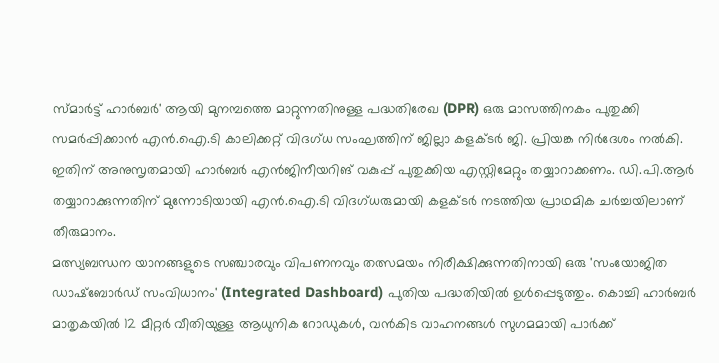സ്മാർട്ട് ഹാർബർ' ആയി മുനമ്പത്തെ മാറ്റുന്നതിനുള്ള പദ്ധതിരേഖ (DPR) ഒരു മാസത്തിനകം പുതുക്കി സമർപ്പിക്കാൻ എൻ.ഐ.ടി കാലിക്കറ്റ് വിദഗ്ധ സംഘത്തിന് ജില്ലാ കളക്ടർ ജി. പ്രിയങ്ക നിർദേശം നൽകി. ഇതിന് അനുസൃതമായി ഹാർബർ എൻജിനീയറിങ് വകുപ്പ് പുതുക്കിയ എസ്റ്റിമേറ്റും തയ്യാറാക്കണം. ഡി.പി.ആർ തയ്യാറാക്കുന്നതിന് മുന്നോടിയായി എൻ.ഐ.ടി വിദഗ്ധരുമായി കളക്ടർ നടത്തിയ പ്രാഥമിക ചർച്ചയിലാണ് തീരുമാനം.
മത്സ്യബന്ധന യാനങ്ങളുടെ സഞ്ചാരവും വിപണനവും തത്സമയം നിരീക്ഷിക്കുന്നതിനായി ഒരു 'സംയോജിത ഡാഷ്ബോർഡ് സംവിധാനം' (Integrated Dashboard) പുതിയ പദ്ധതിയിൽ ഉൾപ്പെടുത്തും. കൊച്ചി ഹാർബർ മാതൃകയിൽ 12 മീറ്റർ വീതിയുള്ള ആധുനിക റോഡുകൾ, വൻകിട വാഹനങ്ങൾ സുഗമമായി പാർക്ക്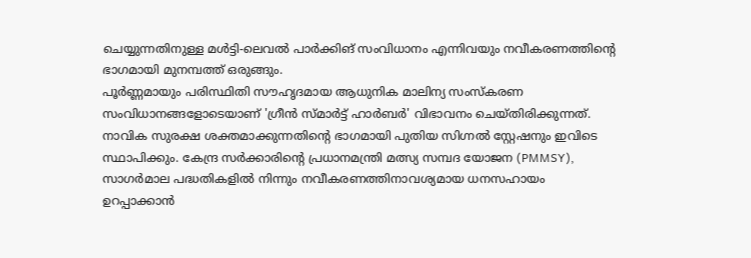ചെയ്യുന്നതിനുള്ള മൾട്ടി-ലെവൽ പാർക്കിങ് സംവിധാനം എന്നിവയും നവീകരണത്തിന്റെ ഭാഗമായി മുനമ്പത്ത് ഒരുങ്ങും.
പൂർണ്ണമായും പരിസ്ഥിതി സൗഹൃദമായ ആധുനിക മാലിന്യ സംസ്കരണ സംവിധാനങ്ങളോടെയാണ് 'ഗ്രീൻ സ്മാർട്ട് ഹാർബർ' വിഭാവനം ചെയ്തിരിക്കുന്നത്. നാവിക സുരക്ഷ ശക്തമാക്കുന്നതിന്റെ ഭാഗമായി പുതിയ സിഗ്നൽ സ്റ്റേഷനും ഇവിടെ സ്ഥാപിക്കും. കേന്ദ്ര സർക്കാരിന്റെ പ്രധാനമന്ത്രി മത്സ്യ സമ്പദ യോജന (PMMSY), സാഗർമാല പദ്ധതികളിൽ നിന്നും നവീകരണത്തിനാവശ്യമായ ധനസഹായം ഉറപ്പാക്കാൻ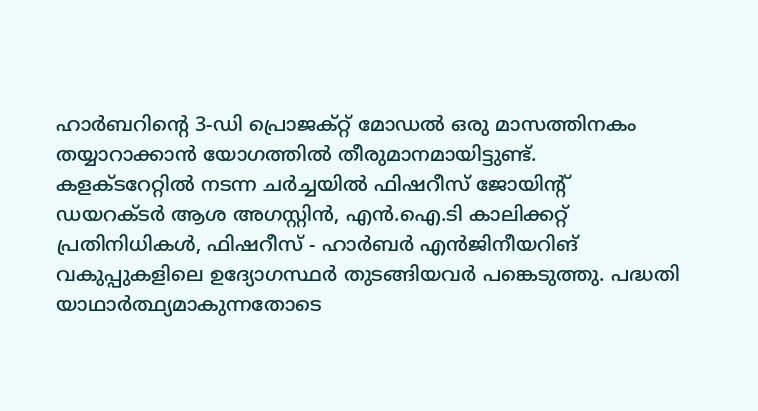ഹാർബറിന്റെ 3-ഡി പ്രൊജക്റ്റ് മോഡൽ ഒരു മാസത്തിനകം തയ്യാറാക്കാൻ യോഗത്തിൽ തീരുമാനമായിട്ടുണ്ട്.
കളക്ടറേറ്റിൽ നടന്ന ചർച്ചയിൽ ഫിഷറീസ് ജോയിന്റ് ഡയറക്ടർ ആശ അഗസ്റ്റിൻ, എൻ.ഐ.ടി കാലിക്കറ്റ് പ്രതിനിധികൾ, ഫിഷറീസ് - ഹാർബർ എൻജിനീയറിങ് വകുപ്പുകളിലെ ഉദ്യോഗസ്ഥർ തുടങ്ങിയവർ പങ്കെടുത്തു. പദ്ധതി യാഥാർത്ഥ്യമാകുന്നതോടെ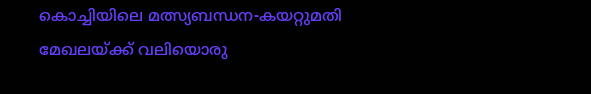കൊച്ചിയിലെ മത്സ്യബന്ധന-കയറ്റുമതി മേഖലയ്ക്ക് വലിയൊരു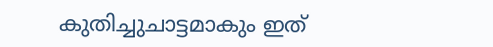കുതിച്ചുചാട്ടമാകും ഇത്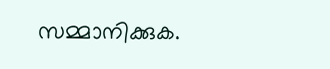സമ്മാനിക്കുക.